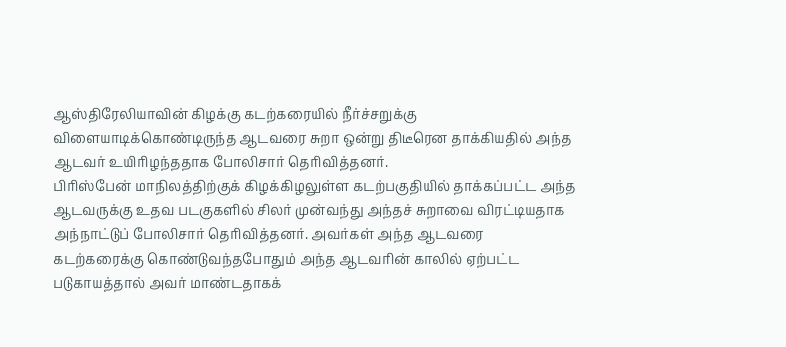ஆஸ்திரேலியாவின் கிழக்கு கடற்கரையில் நீர்ச்சறுக்கு விளையாடிக்கொண்டிருந்த ஆடவரை சுறா ஒன்று திடீரென தாக்கியதில் அந்த ஆடவர் உயிரிழந்ததாக போலிசார் தெரிவித்தனர்.
பிரிஸ்பேன் மாநிலத்திற்குக் கிழக்கிழலுள்ள கடற்பகுதியில் தாக்கப்பட்ட அந்த ஆடவருக்கு உதவ படகுகளில் சிலர் முன்வந்து அந்தச் சுறாவை விரட்டியதாக அந்நாட்டுப் போலிசார் தெரிவித்தனர். அவர்கள் அந்த ஆடவரை கடற்கரைக்கு கொண்டுவந்தபோதும் அந்த ஆடவரின் காலில் ஏற்பட்ட படுகாயத்தால் அவர் மாண்டதாகக்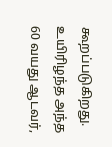கூறப்படுகிறது.
உயிரிழந்த அந்த 60 வயது ஆடவர்,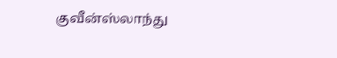குவீன்ஸ்லாந்து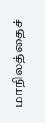மாநிலத்தைச்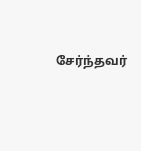சேர்ந்தவர்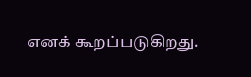எனக் கூறப்படுகிறது.